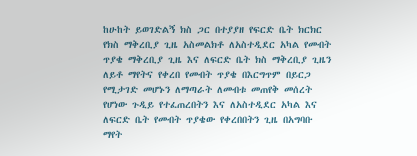ከሁከት ይወገድልኝ ክስ ጋር በተያያዘ የፍርድ ቤት ክርክር የክስ ማቅረቢያ ጊዜ አስመልክቶ ለአስተዲደር አካል የመብት ጥያቄ ማቅረቢያ ጊዜ እና ለፍርድ ቤት ክስ ማቅረቢያ ጊዜን ለይቶ ማየትና የቀረበ የመብት ጥያቄ በእርግጥም በይርጋ የሚታገድ መሆኑን ለማጣራት ለመብቱ መጠየቅ መሰረት የሆነው ጉዲይ የተፈጠረበትን እና ለአስተዲደር አካል እና ለፍርድ ቤት የመብት ጥያቄው የቀረበበትን ጊዜ በአግባቡ ማየት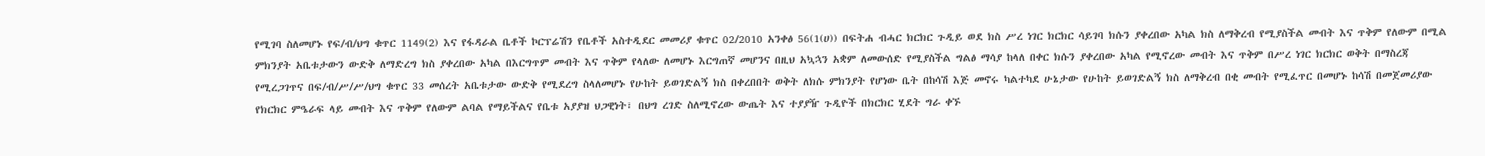የሚገባ ስለመሆኑ የፍ/ብ/ህግ ቁጥር 1149(2) እና የፋዳራል ቤቶች ኮርፕሬሽን የቤቶች አስተዲደር መመሪያ ቁጥር 02/2010 አንቀፅ 56(1(ሀ)) በፍትሐ ብሓር ክርክር ጉዲይ ወደ ክስ ሥረ ነገር ክርክር ሳይገባ ክሱን ያቀረበው አካል ክስ ለማቅረብ የሚያስችል መብት እና ጥቅም የለውም በሚል ምክንያት አቤቱታውን ውድቅ ለማድረግ ክስ ያቀረበው አካል በእርግጥም መብት እና ጥቅም የላለው ለመሆኑ እርግጠኛ መሆንና በዚህ አኳኋን አቋም ለመውሰድ የሚያስችል ግልፅ ማሳያ ከላለ በቀር ክሱን ያቀረበው አካል የሚኖረው መብት እና ጥቅም በሥረ ነገር ክርክር ወቅት በማስረጃ የሚረጋገጥና በፍ/ብ/ሥ/ሥ/ህግ ቁጥር 33 መሰረት አቤቱታው ውድቅ የሚደረግ ስላለመሆኑ የሁከት ይወገድልኝ ክስ በቀረበበት ወቅት ለክሱ ምክንያት የሆነው ቤት በከሳሽ እጅ መኖሩ ካልተካደ ሁኔታው የሁከት ይወገድልኝ ክስ ለማቅረብ በቂ መብት የሚፈጥር በመሆኑ ከሳሽ በመጀመሪያው የክርክር ምዔራፍ ላይ መብት እና ጥቅም የለውም ልባል የማይችልና የቤቱ አያያዝ ህጋዊነት፣ በህግ ረገድ ስለሚኖረው ውጤት እና ተያያዥ ጉዲዮች በክርክር ሂደት ግራ ቀኙ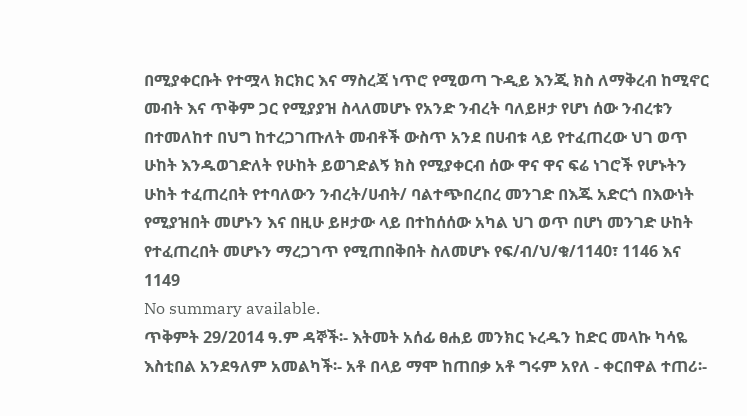በሚያቀርቡት የተሟላ ክርክር እና ማስረጃ ነጥሮ የሚወጣ ጉዲይ እንጂ ክስ ለማቅረብ ከሚኖር መብት እና ጥቅም ጋር የሚያያዝ ስላለመሆኑ የአንድ ንብረት ባለይዞታ የሆነ ሰው ንብረቱን በተመለከተ በህግ ከተረጋገጡለት መብቶች ውስጥ አንደ በሀብቱ ላይ የተፈጠረው ህገ ወጥ ሁከት እንዱወገድለት የሁከት ይወገድልኝ ክስ የሚያቀርብ ሰው ዋና ዋና ፍሬ ነገሮች የሆኑትን ሁከት ተፈጠረበት የተባለውን ንብረት/ሀብት/ ባልተጭበረበረ መንገድ በእጁ አድርጎ በእውነት የሚያዝበት መሆኑን እና በዚሁ ይዞታው ላይ በተከሰሰው አካል ህገ ወጥ በሆነ መንገድ ሁከት የተፈጠረበት መሆኑን ማረጋገጥ የሚጠበቅበት ስለመሆኑ የፍ/ብ/ህ/ቁ/1140፣ 1146 እና 1149
No summary available.
ጥቅምት 29/2014 ዓ.ም ዳኞች፡- እትመት አሰፊ ፀሐይ መንክር ኑረዱን ከድር መላኩ ካሳዬ እስቲበል አንደዓለም አመልካች፡- አቶ በላይ ማሞ ከጠበቃ አቶ ግሩም አየለ - ቀርበዋል ተጠሪ፡-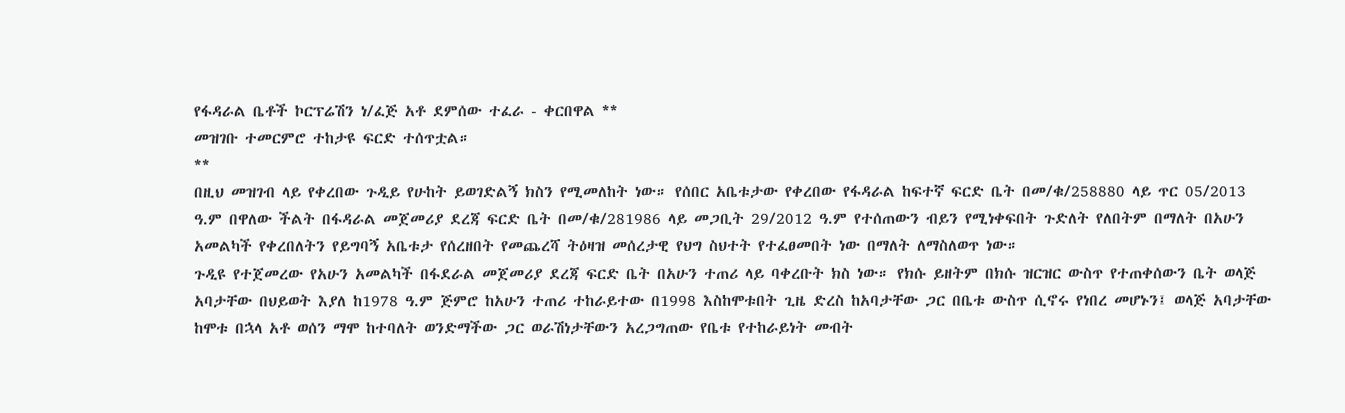የፋዳራል ቤቶች ኮርፕሬሽን ነ/ፈጅ አቶ ደምሰው ተፈራ - ቀርበዋል **
መዝገቡ ተመርምሮ ተከታዩ ፍርድ ተሰጥቷል።
**
በዚህ መዝገብ ላይ የቀረበው ጉዲይ የሁከት ይወገድልኝ ክስን የሚመለከት ነው። የሰበር አቤቱታው የቀረበው የፋዳራል ከፍተኛ ፍርድ ቤት በመ/ቁ/258880 ላይ ጥር 05/2013 ዓ.ም በዋለው ችልት በፋዳራል መጀመሪያ ደረጃ ፍርድ ቤት በመ/ቁ/281986 ላይ መጋቢት 29/2012 ዓ.ም የተሰጠውን ብይን የሚነቀፍበት ጉድለት የለበትም በማለት በአሁን አመልካች የቀረበለትን የይግባኝ አቤቱታ የሰረዘበት የመጨረሻ ትዕዛዝ መሰረታዊ የህግ ስህተት የተፈፀመበት ነው በማለት ለማስለወጥ ነው።
ጉዲዩ የተጀመረው የአሁን አመልካች በፋደራል መጀመሪያ ደረጃ ፍርድ ቤት በአሁን ተጠሪ ላይ ባቀረቡት ክስ ነው። የክሱ ይዘትም በክሱ ዝርዝር ውስጥ የተጠቀሰውን ቤት ወላጅ አባታቸው በህይወት እያለ ከ1978 ዓ.ም ጅምሮ ከአሁን ተጠሪ ተከራይተው በ1998 እስከሞቱበት ጊዜ ድረስ ከአባታቸው ጋር በቤቱ ውስጥ ሲኖሩ የነበረ መሆኑን፤ ወላጅ አባታቸው ከሞቱ በኋላ አቶ ወሰን ማሞ ከተባለት ወንድማችው ጋር ወራሽነታቸውን አረጋግጠው የቤቱ የተከራይነት መብት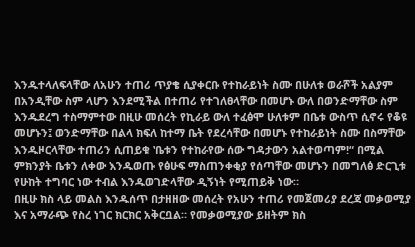እንዱተላለፍላቸው ለአሁን ተጠሪ ጥያቄ ሲያቀርቡ የተከራይነት ስሙ በሁለቱ ወራሾች አልያም በአንዲቸው ስም ላሆን እንደሚችል በተጠሪ የተገለፀላቸው በመሆኑ ውለ በወንድማቸው ስም እንዱደረግ ተስማምተው በዚሁ መሰረት የኪራይ ውለ ተፈፅሞ ሁለቱም በቤቱ ውስጥ ሲኖሩ የቆዩ መሆኑን፤ ወንድማቸው በልላ ክፍለ ከተማ ቤት የደረሳቸው በመሆኑ የተከራይነት ስሙ በስማቸው እንዱዞርላቸው ተጠሪን ሲጠይቁ ‛ቤቱን የተከራየው ሰው ግዳታውን አልተወጣም!“ በሚል ምክንያት ቤቱን ለቀው እንዱወጡ የፅሁፍ ማስጠንቀቂያ የሰጣቸው መሆኑን በመግለፅ ድርጊቱ የሁከት ተግባር ነው ተብል እንዱወገድላቸው ዲኝነት የሚጠይቅ ነው።
በዚሁ ክስ ላይ መልስ እንዱሰጥ በታዘዘው መሰረት የአሁን ተጠሪ የመጀመሪያ ደረጃ መቃወሚያ እና አማራጭ የስረ ነገር ክርክር አቅርቧል። የመቃወሚያው ይዘትም ክስ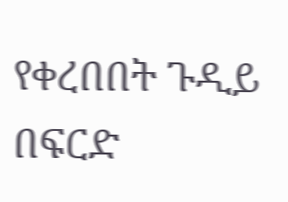የቀረበበት ጉዲይ በፍርድ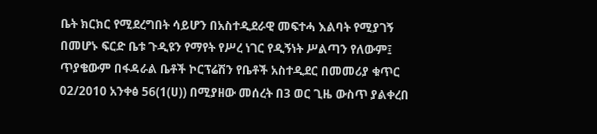ቤት ክርክር የሚደረግበት ሳይሆን በአስተዲደራዊ መፍተሓ እልባት የሚያገኝ በመሆኑ ፍርድ ቤቱ ጉዲዩን የማየት የሥረ ነገር የዲኝነት ሥልጣን የለውም፤ ጥያቄውም በፋዳራል ቤቶች ኮርፕሬሽን የቤቶች አስተዲደር በመመሪያ ቁጥር 02/2010 አንቀፅ 56(1(ሀ)) በሚያዘው መሰረት በ3 ወር ጊዜ ውስጥ ያልቀረበ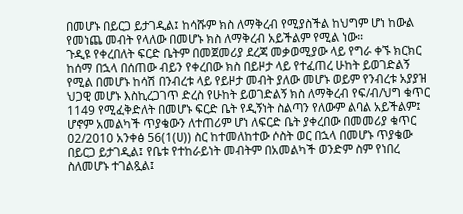በመሆኑ በይርጋ ይታገዲል፤ ከሳሹም ክስ ለማቅረብ የሚያስችል ከህግም ሆነ ከውል የመነጨ መብት የላለው በመሆኑ ክስ ለማቅረብ አይችልም የሚል ነው።
ጉዲዩ የቀረበለት ፍርድ ቤትም በመጀመሪያ ደረጃ መቃወሚያው ላይ የግራ ቀኙ ክርክር ከሰማ በኋላ በሰጠው ብይን የቀረበው ክስ በይዞታ ላይ የተፈጠረ ሁከት ይወገድልኝ የሚል በመሆኑ ከሳሽ በንብረቱ ላይ የይዞታ መብት ያለው መሆኑ ወይም የንብረቱ አያያዝ ህጋዊ መሆኑ እስኪረጋገጥ ድረስ የሁከት ይወገድልኝ ክስ ለማቅረብ የፍ/ብ/ህግ ቁጥር 1149 የሚፈቅድለት በመሆኑ ፍርድ ቤት የዲኝነት ስልጣን የለውም ልባል አይችልም፤ ሆኖም አመልካች ጥያቄውን ለተጠሪም ሆነ ለፍርድ ቤት ያቀረበው በመመሪያ ቁጥር 02/2010 አንቀፅ 56(1(ሀ)) ስር ከተመለከተው ሶስት ወር በኋላ በመሆኑ ጥያቄው በይርጋ ይታገዲል፤ የቤቱ የተከራይነት መብትም በአመልካች ወንድም ስም የነበረ ስለመሆኑ ተገልጿል፤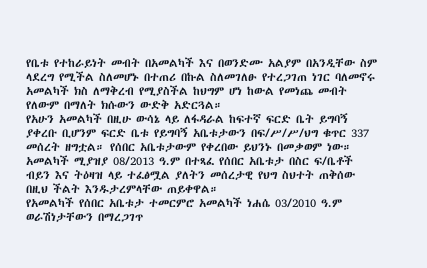የቤቱ የተከራይነት መብት በአመልካች እና በወንድሙ አልያም በአንዲቸው ስም ላደረግ የሚችል ስለመሆኑ በተጠሪ በኩል ስለመገለፁ የተረጋገጠ ነገር ባለመኖሩ አመልካች ክስ ለማቅረብ የሚያስችል ከህግም ሆነ ከውል የመነጨ መብት የለውም በማለት ክሱውን ውድቅ አድርጓል።
የአሁን አመልካች በዚሁ ውሳኔ ላይ ለፋዳራል ከፍተኛ ፍርድ ቤት ይግባኝ ያቀረቡ ቢሆንም ፍርድ ቤቱ የይግባኝ አቤቱታውን በፍ/ሥ/ሥ/ህግ ቁጥር 337 መሰረት ዘግቷል። የሰበር አቤቱታውም የቀረበው ይህንኑ በመቃወም ነው።
አመልካች ሚያዝያ 08/2013 ዓ.ም በተጻፈ የሰበር አቤቱታ በስር ፍ/ቤቶች ብይን እና ትዕዛዝ ላይ ተፈፅሟል ያለትን መሰረታዊ የህግ ስህተት ጠቅሰው በዚህ ችልት እንዱታረምላቸው ጠይቀዋል።
የአመልካች የሰበር አቤቱታ ተመርምሮ አመልካች ነሐሴ 03/2010 ዓ.ም ወራሽነታቸውን በማረጋገጥ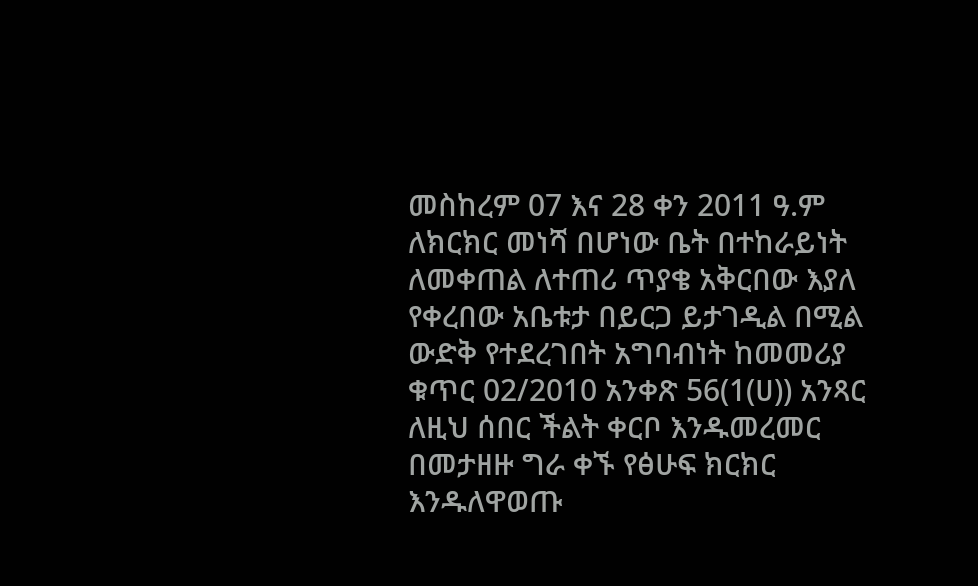መስከረም 07 እና 28 ቀን 2011 ዓ.ም ለክርክር መነሻ በሆነው ቤት በተከራይነት ለመቀጠል ለተጠሪ ጥያቄ አቅርበው እያለ የቀረበው አቤቱታ በይርጋ ይታገዲል በሚል ውድቅ የተደረገበት አግባብነት ከመመሪያ ቁጥር 02/2010 አንቀጽ 56(1(ሀ)) አንጻር ለዚህ ሰበር ችልት ቀርቦ እንዱመረመር በመታዘዙ ግራ ቀኙ የፅሁፍ ክርክር እንዱለዋወጡ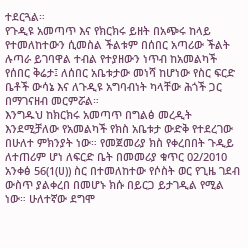ተደርጓል።
የጉዲዩ አመጣጥ እና የክርክሩ ይዘት በአጭሩ ከላይ የተመለከተውን ሲመስል ችልቱም በሰበር አጣሪው ችልት ሉጣራ ይገባዋል ተብል የተያዘውን ነጥብ ከአመልካች የሰበር ቅሬታ፤ ለሰበር አቤቱታው መነሻ ከሆነው የስር ፍርድ ቤቶች ውሳኔ እና ለጉዲዩ አግባብነት ካላቸው ሕጎች ጋር በማገናዘብ መርምሯል።
እንግዱህ ከክርክሩ አመጣጥ በግልፅ መረዲት እንደሚቻለው የአመልካች የክስ አቤቱታ ውድቅ የተደረገው በሁለተ ምክንያት ነው። የመጀመሪያ ክስ የቀረበበት ጉዲይ ለተጠሪም ሆነ ለፍርድ ቤት በመመሪያ ቁጥር 02/2010 አንቀፅ 56(1(ሀ)) ስር በተመለከተው የሶስት ወር የጊዜ ገደብ ውስጥ ያልቀረበ በመሆኑ ክሱ በይርጋ ይታገዲል የሚል ነው። ሁለተኛው ደግሞ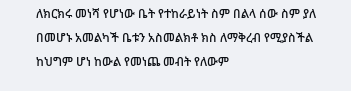ለክርክሩ መነሻ የሆነው ቤት የተከራይነት ስም በልላ ሰው ስም ያለ በመሆኑ አመልካች ቤቱን አስመልክቶ ክስ ለማቅረብ የሚያስችል ከህግም ሆነ ከውል የመነጨ መብት የለውም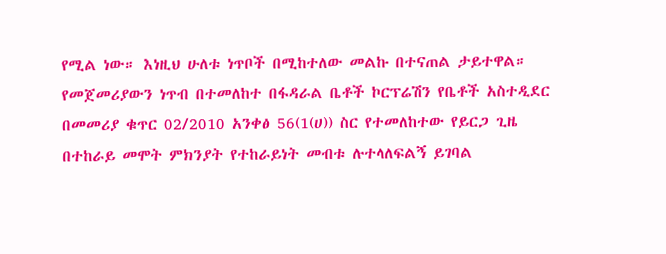የሚል ነው። እነዚህ ሁለቱ ነጥቦች በሚከተለው መልኩ በተናጠል ታይተዋል።
የመጀመሪያውን ነጥብ በተመለከተ በፋዳራል ቤቶች ኮርፕሬሽን የቤቶች አስተዲደር በመመሪያ ቁጥር 02/2010 አንቀፅ 56(1(ሀ)) ስር የተመለከተው የይርጋ ጊዜ በተከራይ መሞት ምክንያት የተከራይነት መብቱ ሉተላለፍልኝ ይገባል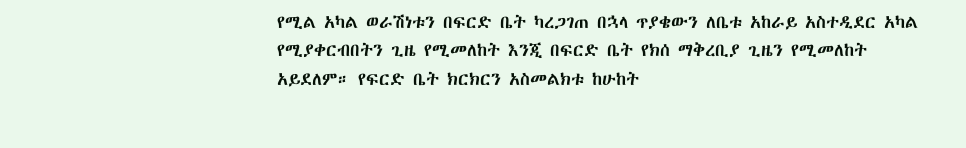የሚል አካል ወራሽነቱን በፍርድ ቤት ካረጋገጠ በኋላ ጥያቄውን ለቤቱ አከራይ አስተዲደር አካል የሚያቀርብበትን ጊዜ የሚመለከት እንጂ በፍርድ ቤት የክሰ ማቅረቢያ ጊዜን የሚመለከት አይደለም። የፍርድ ቤት ክርክርን አስመልክቱ ከሁከት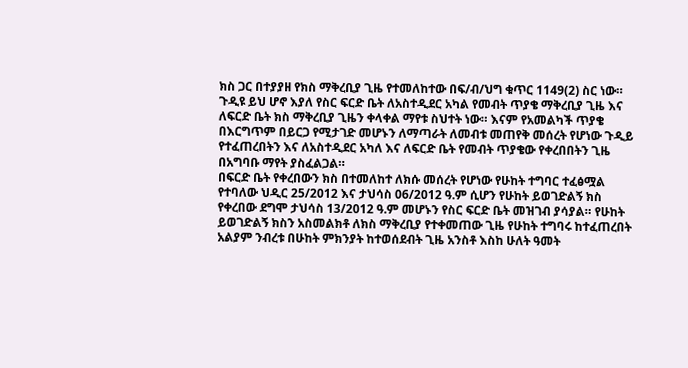ክስ ጋር በተያያዘ የክስ ማቅረቢያ ጊዜ የተመለከተው በፍ/ብ/ህግ ቁጥር 1149(2) ስር ነው። ጉዲዩ ይህ ሆኖ እያለ የስር ፍርድ ቤት ለአስተዲደር አካል የመብት ጥያቄ ማቅረቢያ ጊዜ እና ለፍርድ ቤት ክስ ማቅረቢያ ጊዜን ቀላቀል ማየቱ ስህተት ነው። እናም የአመልካች ጥያቄ በእርግጥም በይርጋ የሚታገድ መሆኑን ለማጣራት ለመብቱ መጠየቅ መሰረት የሆነው ጉዲይ የተፈጠረበትን እና ለአስተዲደር አካለ እና ለፍርድ ቤት የመብት ጥያቄው የቀረበበትን ጊዜ በአግባቡ ማየት ያስፈልጋል።
በፍርድ ቤት የቀረበውን ክስ በተመለከተ ለክሱ መሰረት የሆነው የሁከት ተግባር ተፈፅሟል የተባለው ህዲር 25/2012 እና ታህሳስ 06/2012 ዓ.ም ሲሆን የሁከት ይወገድልኝ ክስ የቀረበው ደግሞ ታህሳስ 13/2012 ዓ.ም መሆኑን የስር ፍርድ ቤት መዝገብ ያሳያል። የሁከት ይወገድልኝ ክስን አስመልክቶ ለክስ ማቅረቢያ የተቀመጠው ጊዜ የሁከት ተግባሩ ከተፈጠረበት አልያም ንብረቱ በሁከት ምክንያት ከተወሰደብት ጊዜ አንስቶ እስከ ሁለት ዓመት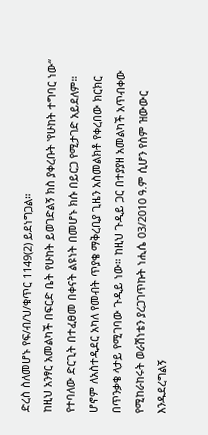ድረስ ስለመሆኑ የፍ/ብ/ህ/ቁጥር 1149(2) ይደነግጋል።
ከዚህ አንፃር አመልካች በፍርድ ቤት የሁከት ይወገድልኝ ክስ ያቀረቡት ‛የሁከት ተግባር ነው“ የተባለው ድርጊት በተፈፀመ በቀናት ልዩነት በመሆኑ ክሱ በይርጋ የሚታገድ አይደለም።
ሆኖም ለአስተዲደር አካለ የመብት ጥያቄ ማቅረቢያ ጊዜን አስመልክቶ የቀረበው ክርክር በጥንቃቄ ላታይ የሚገባው ጉዲይ ነው። ከዚህ ጉዲይ ጋር በተያያዘ አመልካች አጥብቀው የሚከራከሩት ወራሽነቴን ያረጋገጥኩት ነሒሴ 03/2010 ዓ.ም ሲሆን የስም ዝውውር እንዱደረግልኝ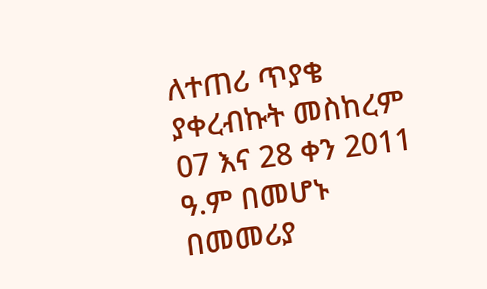ለተጠሪ ጥያቄ ያቀረብኩት መስከረም 07 እና 28 ቀን 2011 ዓ.ም በመሆኑ በመመሪያ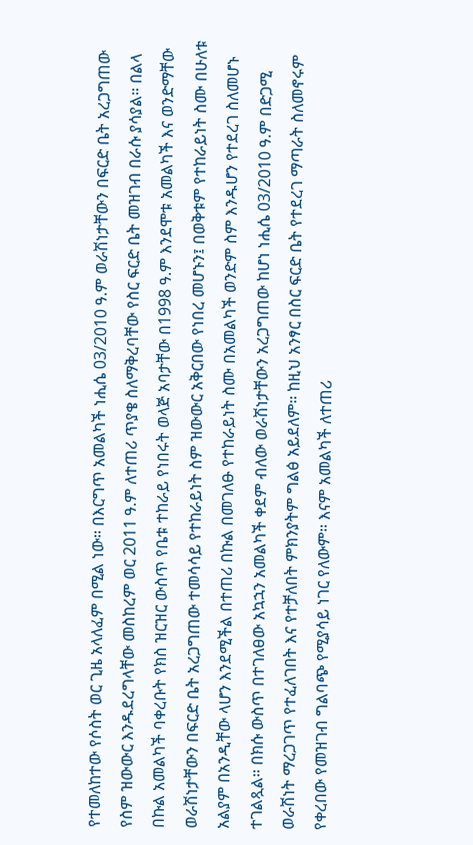የተመለከተው የሶስት ወር ጊዜ አላለፈም በሚል ነው። በእርግጥ አመልካች ነሒሴ 03/2010 ዓ.ም ወራሽነታቸውን በፍርድ ቤት አረጋግጠው የስም ዝውውር እንዱደረግላቸው መስከረም ወር 2011 ዓ.ም ለተጠሪ ጥያቄ ስለማቅረባቸው የስር ፍርድ ቤት መዝገብ በራሱ ያሳያል። በልላ በኩል አመልካች ባቀረቡት የክስ ዝርዝር ውስጥ የቤቱ ተከራይ የነበሩት ወላጅ አባታቸው በ1998 ዓ.ም እንደሞቱ አመልካች እና ወንድማቸው ወራሽነታቸውን በፍርድ ቤት አረጋግጠው ተመሳሳይ የተከራይነት ስም ዝውውር አቅርበው የነበረ መሆኑን፤ በወቅቱም የተከራይነት ስሙ በሁለቱ አልያም በአንዲቸው ላሆን እንደሚችል በተጠሪ በኩል በመገለፁ የተከራይነት ስሙ በአመልካች ወንድም ስም እንዱሆን የተደረገ ስለመሆኑ ተገልጿል። በክሱ ውስጥ በተገለፀው አኳኋን አመልካች ቀደም ብለው ወራሽነታቸውን አረጋግጠው ከሆነ ነሒሴ 03/2010 ዓ.ም በድጋሚ ወራሽነት ማረጋገጥ የተፈለገበት እና የተቻለበት ምክንያትም ግልፅ አይደለም። ከዚህ አንፃር በስር ፍርድ ቤት የተደረገ ማጣራት ስለመኖሩም የቀረበው የመዝገብ ግልባጭ የሚያሳይ ነገር የለውም። እናም አመልካች ለተጠሪ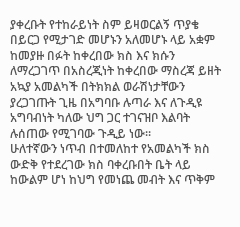ያቀረቡት የተከራይነት ስም ይዛወርልኝ ጥያቄ በይርጋ የሚታገድ መሆኑን አለመሆኑ ላይ አቋም ከመያዙ በፉት ከቀረበው ክስ እና ክሱን ለማረጋገጥ በአስረጂነት ከቀረበው ማስረጃ ይዘት አኳያ አመልካች በትክክል ወራሽነታቸውን ያረጋገጡት ጊዜ በአግባቡ ሉጣራ እና ለጉዲዩ አግባብነት ካለው ህግ ጋር ተገናዝቦ እልባት ሉሰጠው የሚገባው ጉዲይ ነው።
ሁለተኛውን ነጥብ በተመለከተ የአመልካች ክስ ውድቅ የተደረገው ክስ ባቀረቡበት ቤት ላይ ከውልም ሆነ ከህግ የመነጨ መብት እና ጥቅም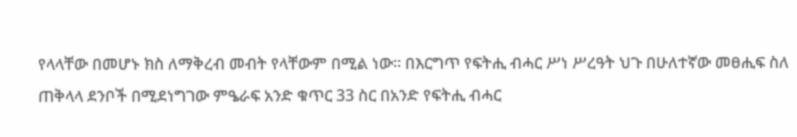የላላቸው በመሆኑ ክስ ለማቅረብ መብት የላቸውም በሚል ነው። በእርግጥ የፍትሒ ብሓር ሥነ ሥረዓት ህጉ በሁለተኛው መፀሒፍ ስለ ጠቅላላ ደንቦች በሚደነግገው ምዔራፍ አንድ ቁጥር 33 ስር በአንድ የፍትሒ ብሓር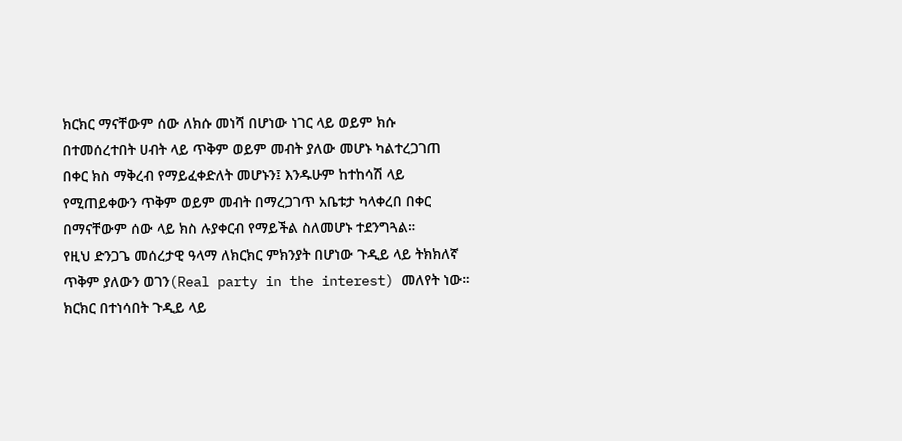ክርክር ማናቸውም ሰው ለክሱ መነሻ በሆነው ነገር ላይ ወይም ክሱ በተመሰረተበት ሀብት ላይ ጥቅም ወይም መብት ያለው መሆኑ ካልተረጋገጠ በቀር ክስ ማቅረብ የማይፈቀድለት መሆኑን፤ እንዱሁም ከተከሳሽ ላይ የሚጠይቀውን ጥቅም ወይም መብት በማረጋገጥ አቤቱታ ካላቀረበ በቀር በማናቸውም ሰው ላይ ክስ ሉያቀርብ የማይችል ስለመሆኑ ተደንግጓል።
የዚህ ድንጋጌ መሰረታዊ ዓላማ ለክርክር ምክንያት በሆነው ጉዲይ ላይ ትክክለኛ ጥቅም ያለውን ወገን(Real party in the interest) መለየት ነው። ክርክር በተነሳበት ጉዲይ ላይ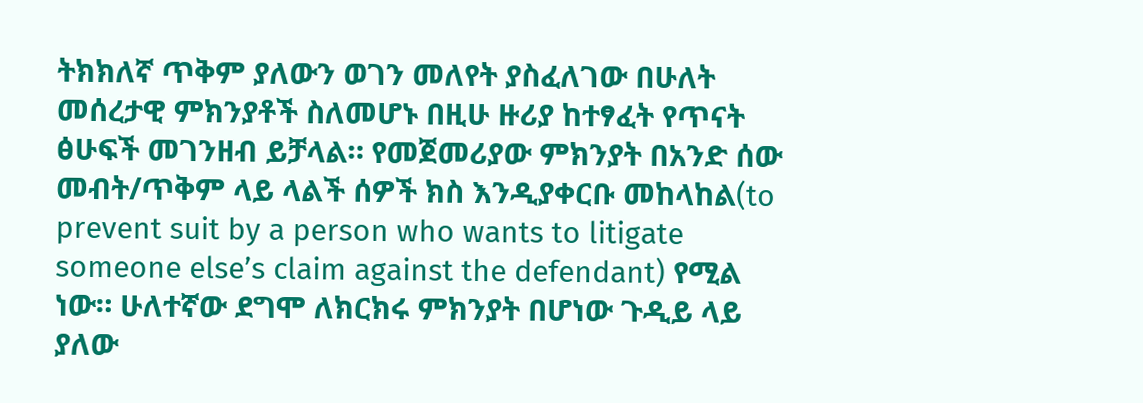ትክክለኛ ጥቅም ያለውን ወገን መለየት ያስፈለገው በሁለት መሰረታዊ ምክንያቶች ስለመሆኑ በዚሁ ዙሪያ ከተፃፈት የጥናት ፅሁፍች መገንዘብ ይቻላል። የመጀመሪያው ምክንያት በአንድ ሰው መብት/ጥቅም ላይ ላልች ሰዎች ክስ እንዲያቀርቡ መከላከል(to prevent suit by a person who wants to litigate someone else’s claim against the defendant) የሚል ነው። ሁለተኛው ደግሞ ለክርክሩ ምክንያት በሆነው ጉዲይ ላይ ያለው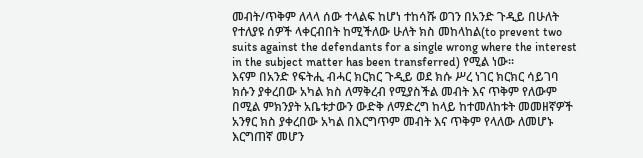መብት/ጥቅም ለላላ ሰው ተላልፍ ከሆነ ተከሳሹ ወገን በአንድ ጉዲይ በሁለት የተለያዩ ሰዎች ላቀርብበት ከሚችለው ሁለት ክስ መከላከል(to prevent two suits against the defendants for a single wrong where the interest in the subject matter has been transferred) የሚል ነው።
እናም በአንድ የፍትሒ ብሓር ክርክር ጉዲይ ወደ ክሱ ሥረ ነገር ክርክር ሳይገባ ክሱን ያቀረበው አካል ክስ ለማቅረብ የሚያስችል መብት እና ጥቅም የለውም በሚል ምክንያት አቤቱታውን ውድቅ ለማድረግ ከላይ ከተመለከቱት መመዘኛዎች አንፃር ክስ ያቀረበው አካል በእርግጥም መብት እና ጥቅም የላለው ለመሆኑ እርግጠኛ መሆን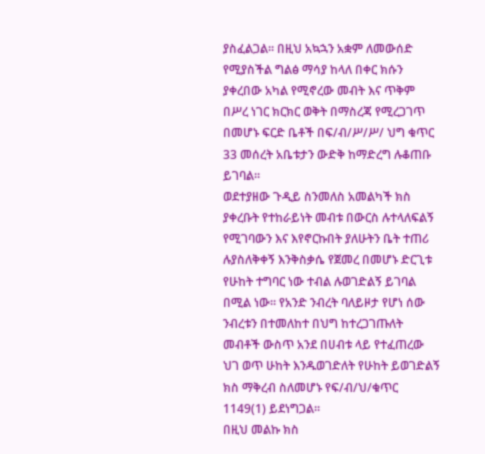ያስፈልጋል። በዚህ አኳኋን አቋም ለመውሰድ የሚያስችል ግልፅ ማሳያ ከላለ በቀር ክሱን ያቀረበው አካል የሚኖረው መብት እና ጥቅም በሥረ ነገር ክርክር ወቅት በማስረጃ የሚረጋገጥ በመሆኑ ፍርድ ቤቶች በፍ/ብ/ሥ/ሥ/ ህግ ቁጥር 33 መሰረት አቤቱታን ውድቅ ከማድረግ ሉቆጠቡ ይገባል።
ወደተያዘው ጉዲይ ስንመለስ አመልካች ክስ ያቀረቡት የተከራይነት መብቱ በውርስ ሉተላለፍልኝ የሚገባውን እና እየኖርኩበት ያለሁትን ቤት ተጠሪ ሉያስለቅቀኝ እንቅስቃሴ የጀመረ በመሆኑ ድርጊቱ የሁከት ተግባር ነው ተብል ሉወገድልኝ ይገባል በሚል ነው። የአንድ ንብረት ባለይዞታ የሆነ ሰው ንብረቱን በተመለከተ በህግ ከተረጋገጡለት መብቶች ውስጥ አንደ በሀብቱ ላይ የተፈጠረው ህገ ወጥ ሁከት እንዱወገድለት የሁከት ይወገድልኝ ክስ ማቅረብ ስለመሆኑ የፍ/ብ/ህ/ቁጥር 1149(1) ይደነግጋል።
በዚህ መልኩ ክስ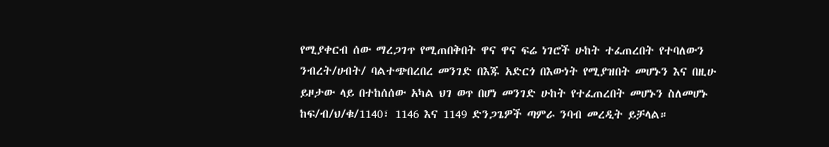የሚያቀርብ ሰው ማረጋገጥ የሚጠበቅበት ዋና ዋና ፍሬ ነገሮች ሁከት ተፈጠረበት የተባለውን ንብረት/ሀብት/ ባልተጭበረበረ መንገድ በእጁ አድርጎ በእውነት የሚያዝበት መሆኑን እና በዚሁ ይዞታው ላይ በተከሰሰው አካል ህገ ወጥ በሆነ መንገድ ሁከት የተፈጠረበት መሆኑን ስለመሆኑ ከፍ/ብ/ህ/ቁ/1140፣ 1146 እና 1149 ድንጋጌዎች ጣምራ ንባብ መረዲት ይቻላል።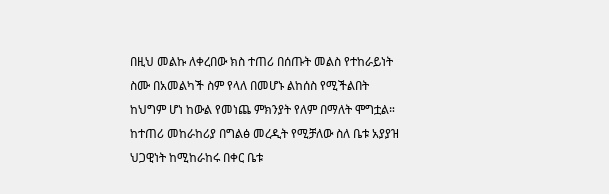በዚህ መልኩ ለቀረበው ክስ ተጠሪ በሰጡት መልስ የተከራይነት ስሙ በአመልካች ስም የላለ በመሆኑ ልከሰስ የሚችልበት ከህግም ሆነ ከውል የመነጨ ምክንያት የለም በማለት ሞግቷል። ከተጠሪ መከራከሪያ በግልፅ መረዲት የሚቻለው ስለ ቤቱ አያያዝ ህጋዊነት ከሚከራከሩ በቀር ቤቱ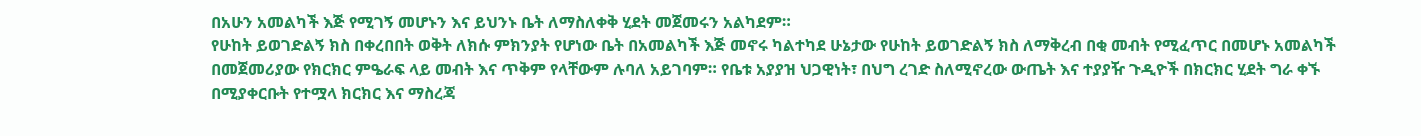በአሁን አመልካች እጅ የሚገኝ መሆኑን እና ይህንኑ ቤት ለማስለቀቅ ሂደት መጀመሩን አልካደም።
የሁከት ይወገድልኝ ክስ በቀረበበት ወቅት ለክሱ ምክንያት የሆነው ቤት በአመልካች እጅ መኖሩ ካልተካደ ሁኔታው የሁከት ይወገድልኝ ክስ ለማቅረብ በቂ መብት የሚፈጥር በመሆኑ አመልካች በመጀመሪያው የክርክር ምዔራፍ ላይ መብት እና ጥቅም የላቸውም ሉባለ አይገባም። የቤቱ አያያዝ ህጋዊነት፣ በህግ ረገድ ስለሚኖረው ውጤት እና ተያያዥ ጉዲዮች በክርክር ሂደት ግራ ቀኙ በሚያቀርቡት የተሟላ ክርክር እና ማስረጃ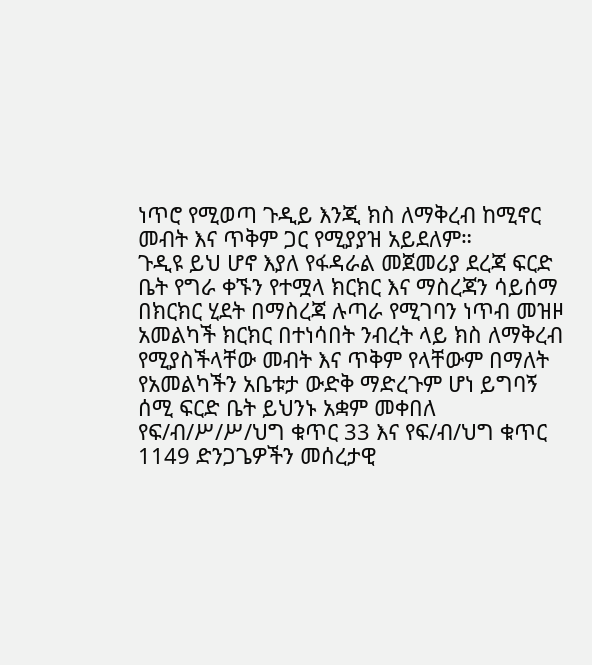ነጥሮ የሚወጣ ጉዲይ እንጂ ክስ ለማቅረብ ከሚኖር መብት እና ጥቅም ጋር የሚያያዝ አይደለም።
ጉዲዩ ይህ ሆኖ እያለ የፋዳራል መጀመሪያ ደረጃ ፍርድ ቤት የግራ ቀኙን የተሟላ ክርክር እና ማስረጃን ሳይሰማ በክርክር ሂደት በማስረጃ ሉጣራ የሚገባን ነጥብ መዝዞ አመልካች ክርክር በተነሳበት ንብረት ላይ ክስ ለማቅረብ የሚያስችላቸው መብት እና ጥቅም የላቸውም በማለት የአመልካችን አቤቱታ ውድቅ ማድረጉም ሆነ ይግባኝ ሰሚ ፍርድ ቤት ይህንኑ አቋም መቀበለ የፍ/ብ/ሥ/ሥ/ህግ ቁጥር 33 እና የፍ/ብ/ህግ ቁጥር 1149 ድንጋጌዎችን መሰረታዊ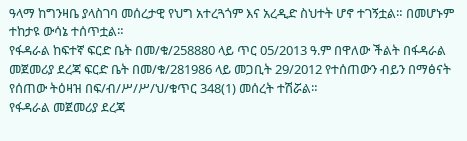ዓላማ ከግንዛቤ ያላስገባ መሰረታዊ የህግ አተረጓጎም እና አረዲድ ስህተት ሆኖ ተገኝቷል። በመሆኑም ተከታዩ ውሳኔ ተሰጥቷል።
የፋዳራል ከፍተኛ ፍርድ ቤት በመ/ቁ/258880 ላይ ጥር 05/2013 ዓ.ም በዋለው ችልት በፋዳራል መጀመሪያ ደረጃ ፍርድ ቤት በመ/ቁ/281986 ላይ መጋቢት 29/2012 የተሰጠውን ብይን በማፅናት የሰጠው ትዕዛዝ በፍ/ብ/ሥ/ሥ/ህ/ቁጥር 348(1) መሰረት ተሽሯል።
የፋዳራል መጀመሪያ ደረጃ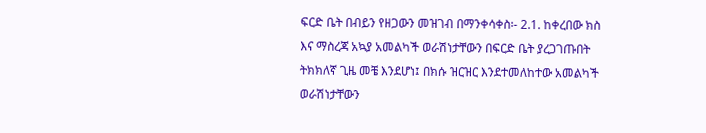ፍርድ ቤት በብይን የዘጋውን መዝገብ በማንቀሳቀስ፡- 2.1. ከቀረበው ክስ እና ማስረጃ አኳያ አመልካች ወራሽነታቸውን በፍርድ ቤት ያረጋገጡበት ትክክለኛ ጊዜ መቼ እንደሆነ፤ በክሱ ዝርዝር እንደተመለከተው አመልካች ወራሽነታቸውን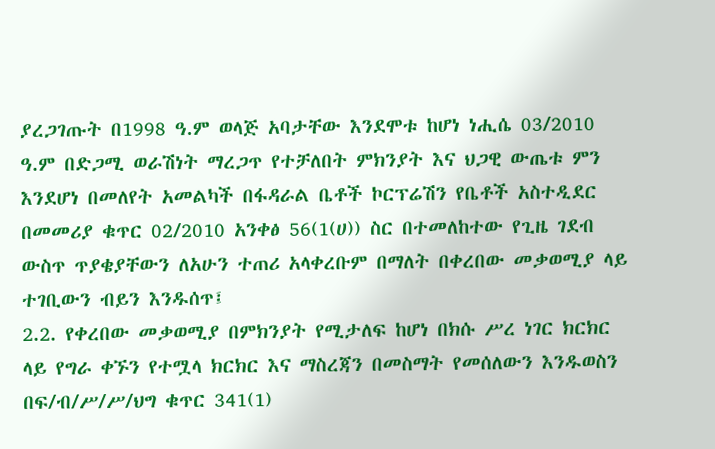ያረጋገጡት በ1998 ዓ.ም ወላጅ አባታቸው እንደሞቱ ከሆነ ነሒሴ 03/2010 ዓ.ም በድጋሚ ወራሽነት ማረጋጥ የተቻለበት ምክንያት እና ህጋዊ ውጤቱ ምን እንደሆነ በመለየት አመልካች በፋዳራል ቤቶች ኮርፕሬሽን የቤቶች አስተዲደር በመመሪያ ቁጥር 02/2010 አንቀፅ 56(1(ሀ)) ስር በተመለከተው የጊዜ ገደብ ውስጥ ጥያቄያቸውን ለአሁን ተጠሪ አላቀረቡም በማለት በቀረበው መቃወሚያ ላይ ተገቢውን ብይን እንዱሰጥ፤
2.2. የቀረበው መቃወሚያ በምክንያት የሚታለፍ ከሆነ በክሱ ሥረ ነገር ክርክር ላይ የግራ ቀኙን የተሟላ ክርክር እና ማስረጃን በመስማት የመሰለውን እንዱወስን በፍ/ብ/ሥ/ሥ/ህግ ቁጥር 341(1)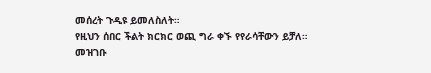መሰረት ጉዲዩ ይመለስለት።
የዚህን ሰበር ችልት ክርክር ወጪ ግራ ቀኙ የየራሳቸውን ይቻለ።
መዝገቡ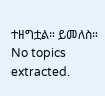ተዘግቷል። ይመለስ።
No topics extracted.